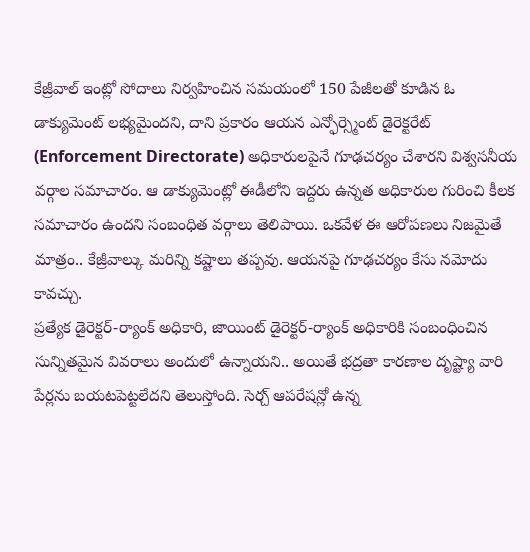కేజ్రీవాల్ ఇంట్లో సోదాలు నిర్వహించిన సమయంలో 150 పేజీలతో కూడిన ఓ డాక్యుమెంట్ లభ్యమైందని, దాని ప్రకారం ఆయన ఎన్ఫోర్స్మెంట్ డైరెక్టరేట్ (Enforcement Directorate) అధికారులపైనే గూఢచర్యం చేశారని విశ్వసనీయ వర్గాల సమాచారం. ఆ డాక్యుమెంట్లో ఈడీలోని ఇద్దరు ఉన్నత అధికారుల గురించి కీలక సమాచారం ఉందని సంబంధిత వర్గాలు తెలిపాయి. ఒకవేళ ఈ ఆరోపణలు నిజమైతే మాత్రం.. కేజ్రీవాల్కు మరిన్ని కష్టాలు తప్పవు. ఆయనపై గూఢచర్యం కేసు నమోదు కావచ్చు.
ప్రత్యేక డైరెక్టర్-ర్యాంక్ అధికారి, జాయింట్ డైరెక్టర్-ర్యాంక్ అధికారికి సంబంధించిన సున్నితమైన వివరాలు అందులో ఉన్నాయని.. అయితే భద్రతా కారణాల దృష్ట్యా వారి పేర్లను బయటపెట్టలేదని తెలుస్తోంది. సెర్చ్ ఆపరేషన్లో ఉన్న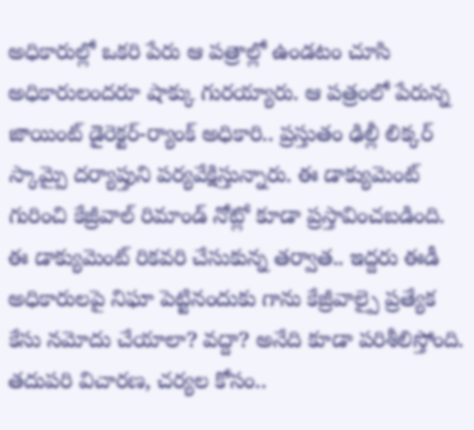అధికారుల్లో ఒకరి పేరు ఆ పత్రాల్లో ఉండటం చూసి అధికారులందరూ షాక్కు గురయ్యారు. ఆ పత్రంలో పేరున్న జాయింట్ డైరెక్టర్-ర్యాంక్ అధికారి.. ప్రస్తుతం ఢిల్లీ లిక్కర్ స్కామ్పై దర్యాప్తుని పర్యవేక్షిస్తున్నారు. ఈ డాక్యుమెంట్ గురించి కేజ్రీవాల్ రిమాండ్ నోట్లో కూడా ప్రస్తావించబడింది. ఈ డాక్యుమెంట్ రికవరి చేసుకున్న తర్వాత.. ఇద్దరు ఈడీ అధికారులపై నిఘా పెట్టినందుకు గాను కేజ్రీవాల్పై ప్రత్యేక కేసు నమోదు చేయాలా? వద్దా? అనేది కూడా పరిశీలిస్తోంది.
తదుపరి విచారణ, చర్యల కోసం..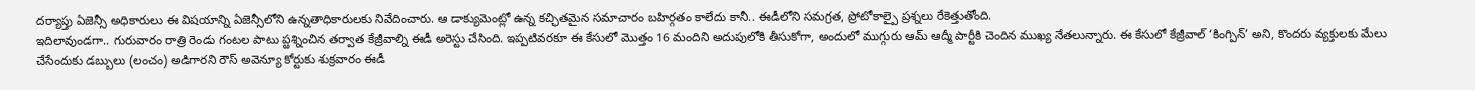దర్యాప్తు ఏజెన్సీ అధికారులు ఈ విషయాన్ని ఏజెన్సీలోని ఉన్నతాధికారులకు నివేదించారు. ఆ డాక్యుమెంట్లో ఉన్న కచ్ఛితమైన సమాచారం బహిర్గతం కాలేదు కానీ.. ఈడీలోని సమగ్రత, ప్రోటోకాల్పై ప్రశ్నలు రేకెత్తుతోంది.
ఇదిలావుండగా.. గురువారం రాత్రి రెండు గంటల పాటు ప్ఱశ్నించిన తర్వాత కేజ్రీవాల్ని ఈడీ అరెస్టు చేసింది. ఇప్పటివరకూ ఈ కేసులో మొత్తం 16 మందిని అదుపులోకి తీసుకోగా, అందులో ముగ్గురు ఆమ్ ఆద్మీ పార్టీకి చెందిన ముఖ్య నేతలున్నారు. ఈ కేసులో కేజ్రీవాల్ ‘కింగ్పిన్’ అని, కొందరు వ్యక్తులకు మేలు చేసేందుకు డబ్బులు (లంచం) అడిగారని రౌస్ అవెన్యూ కోర్టుకు శుక్రవారం ఈడీ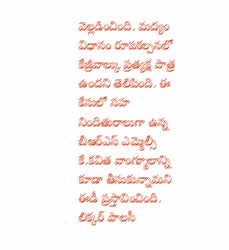వెల్లడించింది. మద్యం విధానం రూపకల్పనలో కేజ్రీవాల్కు ప్రత్యక్ష పాత్ర ఉందని తెలిపింది. ఈ కేసులో సహ నిందితురాలుగా ఉన్న బీఆర్ఎస్ ఎమ్మెల్సీ కే.కవిత వాంగ్మూలాన్ని కూడా తీసుకున్నామని ఈడీ ప్రస్తావించింది. లిక్కర్ పాలసీ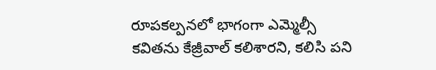రూపకల్పనలో భాగంగా ఎమ్మెల్సీ కవితను కేజ్రీవాల్ కలిశారని, కలిసి పని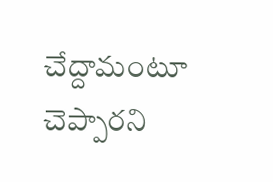చేద్దామంటూ చెప్పారని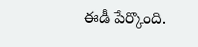ఈడీ పేర్కొంది.